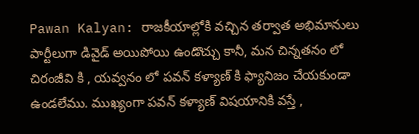Pawan Kalyan: రాజకీయాల్లోకి వచ్చిన తర్వాత అభిమానులు పార్టీలుగా డివైడ్ అయిపోయి ఉండొచ్చు కానీ, మన చిన్నతనం లో చిరంజీవి కి , యవ్వనం లో పవన్ కళ్యాణ్ కి ఫ్యానిజం చేయకుండా ఉండలేము. ముఖ్యంగా పవన్ కళ్యాణ్ విషయానికి వస్తే ,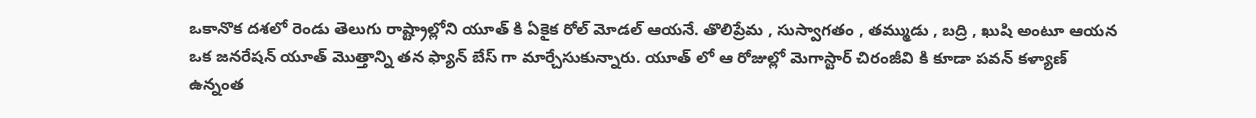ఒకానొక దశలో రెండు తెలుగు రాష్ట్రాల్లోని యూత్ కి ఏకైక రోల్ మోడల్ ఆయనే. తొలిప్రేమ , సుస్వాగతం , తమ్ముడు , బద్రి , ఖుషి అంటూ ఆయన ఒక జనరేషన్ యూత్ మొత్తాన్ని తన ఫ్యాన్ బేస్ గా మార్చేసుకున్నారు. యూత్ లో ఆ రోజుల్లో మెగాస్టార్ చిరంజీవి కి కూడా పవన్ కళ్యాణ్ ఉన్నంత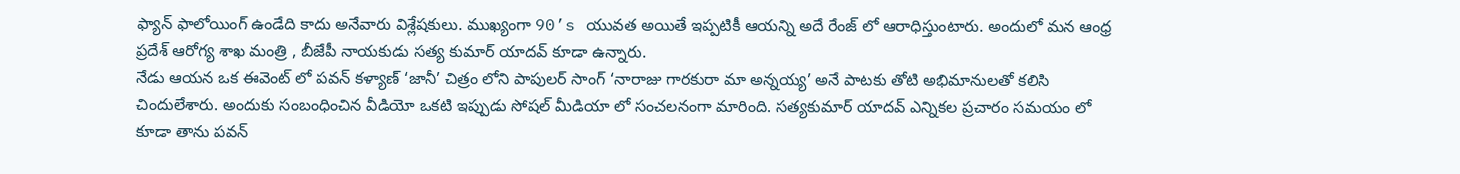ఫ్యాన్ ఫాలోయింగ్ ఉండేది కాదు అనేవారు విశ్లేషకులు. ముఖ్యంగా 90’s యువత అయితే ఇప్పటికీ ఆయన్ని అదే రేంజ్ లో ఆరాధిస్తుంటారు. అందులో మన ఆంధ్ర ప్రదేశ్ ఆరోగ్య శాఖ మంత్రి , బీజేపీ నాయకుడు సత్య కుమార్ యాదవ్ కూడా ఉన్నారు.
నేడు ఆయన ఒక ఈవెంట్ లో పవన్ కళ్యాణ్ ‘జానీ’ చిత్రం లోని పాపులర్ సాంగ్ ‘నారాజు గారకురా మా అన్నయ్య’ అనే పాటకు తోటి అభిమానులతో కలిసి చిందులేశారు. అందుకు సంబంధించిన వీడియో ఒకటి ఇప్పుడు సోషల్ మీడియా లో సంచలనంగా మారింది. సత్యకుమార్ యాదవ్ ఎన్నికల ప్రచారం సమయం లో కూడా తాను పవన్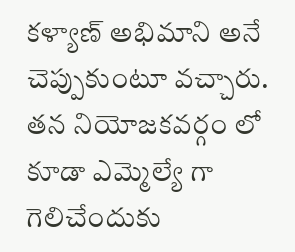కళ్యాణ్ అభిమాని అనే చెప్పుకుంటూ వచ్చారు. తన నియోజకవర్గం లో కూడా ఎమ్మెల్యే గా గెలిచేందుకు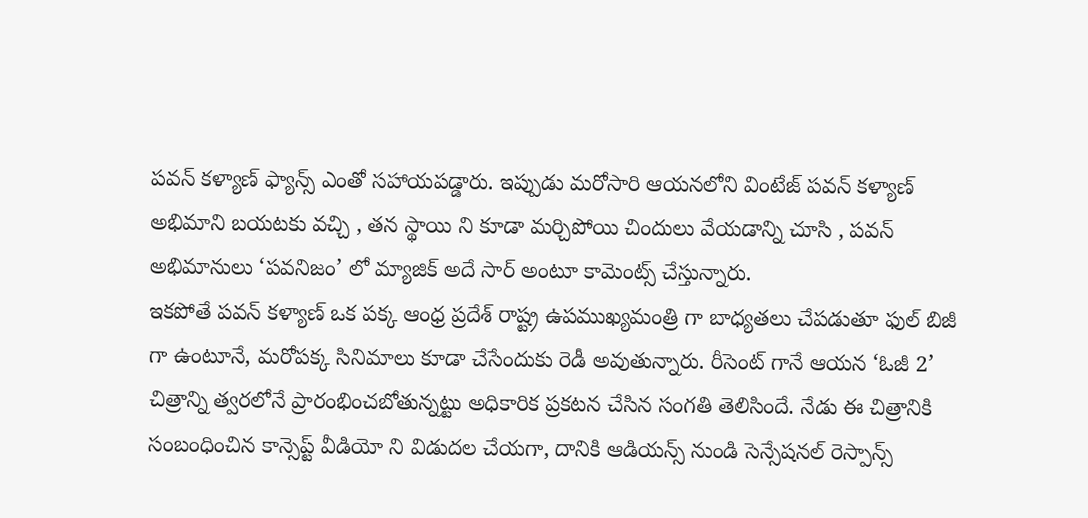పవన్ కళ్యాణ్ ఫ్యాన్స్ ఎంతో సహాయపడ్డారు. ఇప్పుడు మరోసారి ఆయనలోని వింటేజ్ పవన్ కళ్యాణ్ అభిమాని బయటకు వచ్చి , తన స్థాయి ని కూడా మర్చిపోయి చిందులు వేయడాన్ని చూసి , పవన్ అభిమానులు ‘పవనిజం’ లో మ్యాజిక్ అదే సార్ అంటూ కామెంట్స్ చేస్తున్నారు.
ఇకపోతే పవన్ కళ్యాణ్ ఒక పక్క ఆంధ్ర ప్రదేశ్ రాష్ట్ర ఉపముఖ్యమంత్రి గా బాధ్యతలు చేపడుతూ ఫుల్ బిజీ గా ఉంటూనే, మరోపక్క సినిమాలు కూడా చేసేందుకు రెడీ అవుతున్నారు. రీసెంట్ గానే ఆయన ‘ఓజీ 2’ చిత్రాన్ని త్వరలోనే ప్రారంభించబోతున్నట్టు అధికారిక ప్రకటన చేసిన సంగతి తెలిసిందే. నేడు ఈ చిత్రానికి సంబంధించిన కాన్సెప్ట్ వీడియో ని విడుదల చేయగా, దానికి ఆడియన్స్ నుండి సెన్సేషనల్ రెస్పాన్స్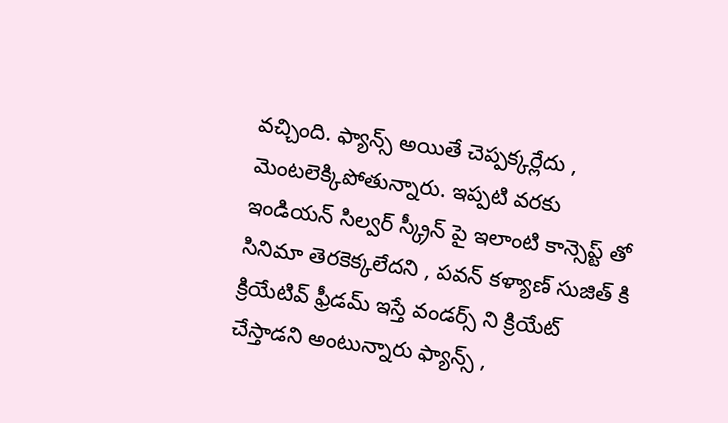వచ్చింది. ఫ్యాన్స్ అయితే చెప్పక్కర్లేదు , మెంటలెక్కిపోతున్నారు. ఇప్పటి వరకు ఇండియన్ సిల్వర్ స్క్రీన్ పై ఇలాంటి కాన్సెప్ట్ తో సినిమా తెరకెక్కలేదని , పవన్ కళ్యాణ్ సుజిత్ కి క్రియేటివ్ ఫ్రీడమ్ ఇస్తే వండర్స్ ని క్రియేట్ చేస్తాడని అంటున్నారు ఫ్యాన్స్ ,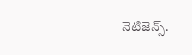నెటిజెన్స్.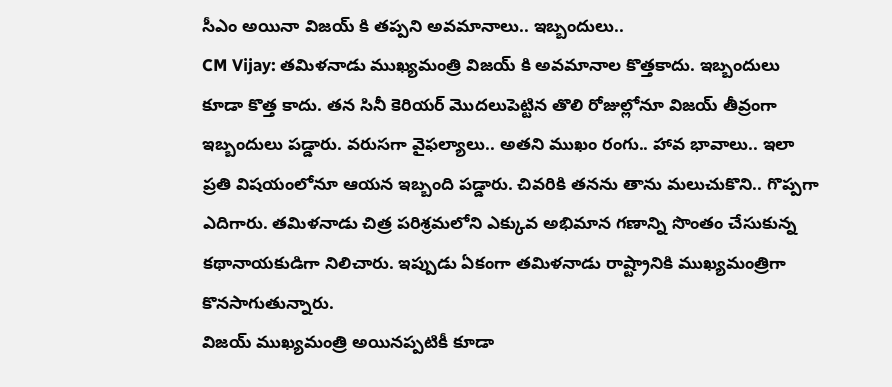సీఎం అయినా విజయ్ కి తప్పని అవమానాలు.. ఇబ్బందులు..
CM Vijay: తమిళనాడు ముఖ్యమంత్రి విజయ్ కి అవమానాల కొత్తకాదు. ఇబ్బందులు కూడా కొత్త కాదు. తన సినీ కెరియర్ మొదలుపెట్టిన తొలి రోజుల్లోనూ విజయ్ తీవ్రంగా ఇబ్బందులు పడ్డారు. వరుసగా వైఫల్యాలు.. అతని ముఖం రంగు.. హావ భావాలు.. ఇలా ప్రతి విషయంలోనూ ఆయన ఇబ్బంది పడ్డారు. చివరికి తనను తాను మలుచుకొని.. గొప్పగా ఎదిగారు. తమిళనాడు చిత్ర పరిశ్రమలోని ఎక్కువ అభిమాన గణాన్ని సొంతం చేసుకున్న కథానాయకుడిగా నిలిచారు. ఇప్పుడు ఏకంగా తమిళనాడు రాష్ట్రానికి ముఖ్యమంత్రిగా కొనసాగుతున్నారు.
విజయ్ ముఖ్యమంత్రి అయినప్పటికీ కూడా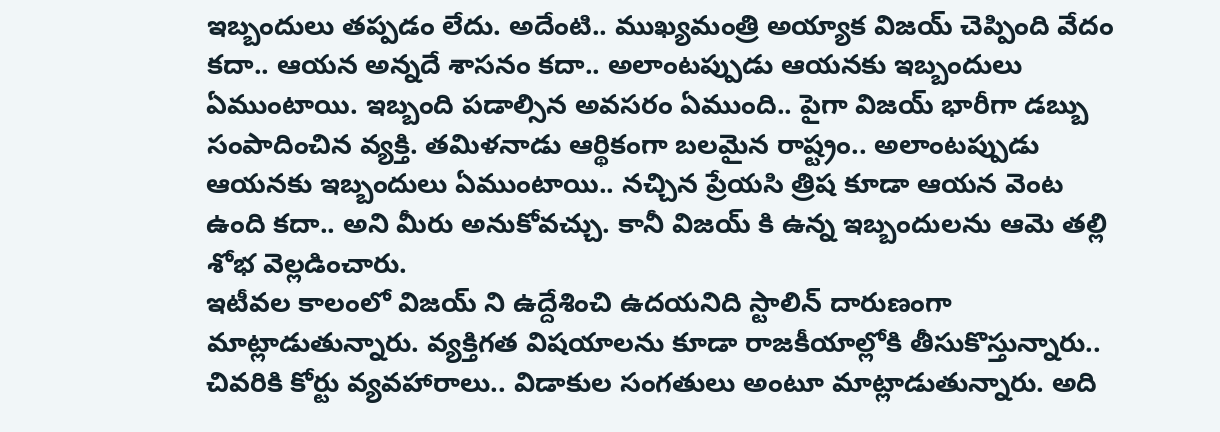ఇబ్బందులు తప్పడం లేదు. అదేంటి.. ముఖ్యమంత్రి అయ్యాక విజయ్ చెప్పింది వేదం కదా.. ఆయన అన్నదే శాసనం కదా.. అలాంటప్పుడు ఆయనకు ఇబ్బందులు ఏముంటాయి. ఇబ్బంది పడాల్సిన అవసరం ఏముంది.. పైగా విజయ్ భారీగా డబ్బు సంపాదించిన వ్యక్తి. తమిళనాడు ఆర్థికంగా బలమైన రాష్ట్రం.. అలాంటప్పుడు ఆయనకు ఇబ్బందులు ఏముంటాయి.. నచ్చిన ప్రేయసి త్రిష కూడా ఆయన వెంట ఉంది కదా.. అని మీరు అనుకోవచ్చు. కానీ విజయ్ కి ఉన్న ఇబ్బందులను ఆమె తల్లి శోభ వెల్లడించారు.
ఇటీవల కాలంలో విజయ్ ని ఉద్దేశించి ఉదయనిది స్టాలిన్ దారుణంగా మాట్లాడుతున్నారు. వ్యక్తిగత విషయాలను కూడా రాజకీయాల్లోకి తీసుకొస్తున్నారు.. చివరికి కోర్టు వ్యవహారాలు.. విడాకుల సంగతులు అంటూ మాట్లాడుతున్నారు. అది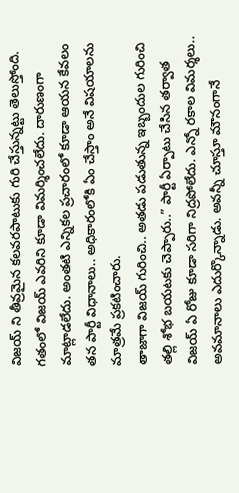విజయ్ ని తీవ్రమైన కలవరపాటుకు గురి చేస్తున్నట్టు తెలుస్తోంది. గతంలో విజయ్ ఎవరిని కూడా విమర్శించలేదు. దారుణంగా మాట్లాడలేదు. అంతటి ఎన్నికల ప్రచారంలో కూడా ఆయన కేవలం తన పార్టీ విధానాలు.. అధికారంలోకి ఏం చేస్తాం అనే విషయాలను మాత్రమే ప్రకటించారు.
తాజాగా విజయ్ గురించి.. అతడు పడుతున్న ఇబ్బందుల గురించి తల్లి శోభ బయటకు చెప్పారు..” పార్టీ ఏర్పాటు చేసిన తర్వాత విజయ్ ఏ రోజు కూడా సరిగా నిద్రపోలేదు. ఎన్నో రకాల విమర్శలు.. అవమానాలు ఎదుర్కొన్నాడు. అవన్నీ చూస్తూ మౌనంగానే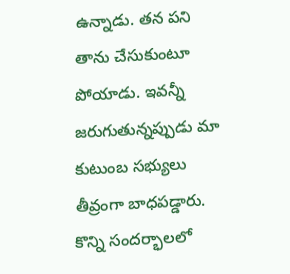ఉన్నాడు. తన పని తాను చేసుకుంటూ పోయాడు. ఇవన్నీ జరుగుతున్నప్పుడు మా కుటుంబ సభ్యులు తీవ్రంగా బాధపడ్డారు. కొన్ని సందర్భాలలో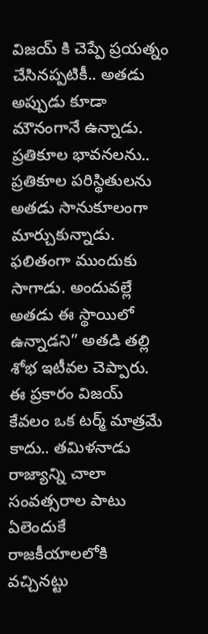విజయ్ కి చెప్పే ప్రయత్నం చేసినప్పటికీ.. అతడు అప్పుడు కూడా మౌనంగానే ఉన్నాడు. ప్రతికూల భావనలను.. ప్రతికూల పరిస్థితులను అతడు సానుకూలంగా మార్చుకున్నాడు. ఫలితంగా ముందుకు సాగాడు. అందువల్లే అతడు ఈ స్థాయిలో ఉన్నాడని” అతడి తల్లి శోభ ఇటీవల చెప్పారు. ఈ ప్రకారం విజయ్ కేవలం ఒక టర్మ్ మాత్రమే కాదు.. తమిళనాడు రాజ్యాన్ని చాలా సంవత్సరాల పాటు ఏలెందుకే రాజకీయాలలోకి వచ్చినట్టు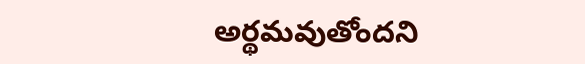అర్థమవుతోందని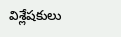విశ్లేషకులు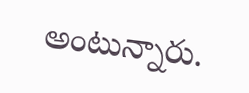అంటున్నారు.